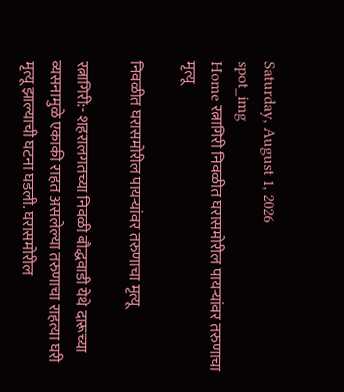Saturday, August 1, 2026
spot_img
Home रत्नागिरी निवळीत घरासमोरील पायऱ्यांवर तरुणाचा मृत्यू

निवळीत घरासमोरील पायऱ्यांवर तरुणाचा मृत्यू

रत्नागिरी:- शहरालगतच्या निवळी बौद्धवाडी येथे दारूच्या व्यसनामुळे एकाकी राहत असलेल्या तरुणाचा राहत्या घरी मृत्यू झाल्याची घटना घडली. घरासमोरील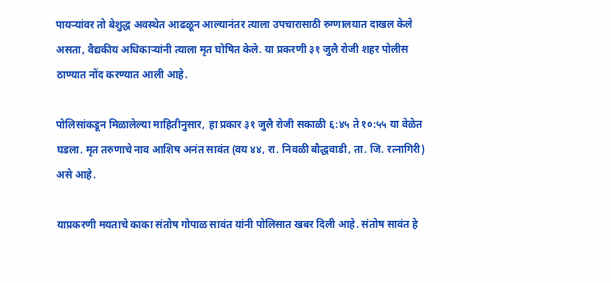पायऱ्यांवर तो बेशुद्ध अवस्थेत आढळून आल्यानंतर त्याला उपचारासाठी रुग्णालयात दाखल केले असता, वैद्यकीय अधिकाऱ्यांनी त्याला मृत घोषित केले. या प्रकरणी ३१ जुलै रोजी शहर पोलीस ठाण्यात नोंद करण्यात आली आहे.

पोलिसांकडून मिळालेल्या माहितीनुसार, हा प्रकार ३१ जुलै रोजी सकाळी ६:४५ ते १०:५५ या वेळेत घडला. मृत तरुणाचे नाव आशिष अनंत सावंत (वय ४४, रा. निवळी बौद्धवाडी, ता. जि. रत्नागिरी) असे आहे.

याप्रकरणी मयताचे काका संतोष गोपाळ सावंत यांनी पोलिसात खबर दिली आहे. संतोष सावंत हे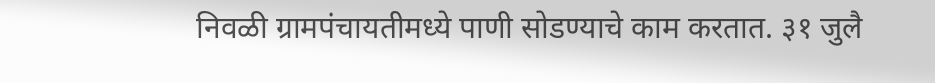निवळी ग्रामपंचायतीमध्ये पाणी सोडण्याचे काम करतात. ३१ जुलै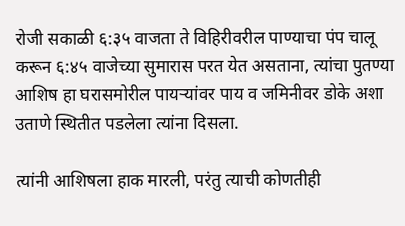रोजी सकाळी ६:३५ वाजता ते विहिरीवरील पाण्याचा पंप चालू करून ६:४५ वाजेच्या सुमारास परत येत असताना, त्यांचा पुतण्या आशिष हा घरासमोरील पायऱ्यांवर पाय व जमिनीवर डोके अशा उताणे स्थितीत पडलेला त्यांना दिसला.

त्यांनी आशिषला हाक मारली, परंतु त्याची कोणतीही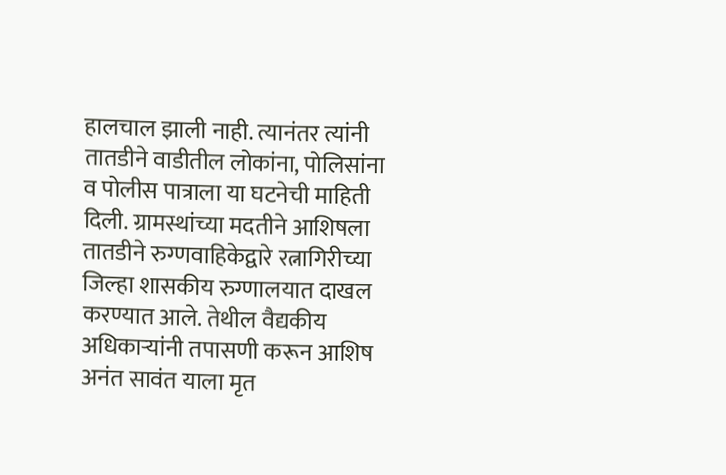हालचाल झाली नाही. त्यानंतर त्यांनी तातडीने वाडीतील लोकांना, पोलिसांना व पोलीस पात्राला या घटनेची माहिती दिली. ग्रामस्थांच्या मदतीने आशिषला तातडीने रुग्णवाहिकेद्वारे रत्नागिरीच्या जिल्हा शासकीय रुग्णालयात दाखल करण्यात आले. तेथील वैद्यकीय अधिकाऱ्यांनी तपासणी करून आशिष अनंत सावंत याला मृत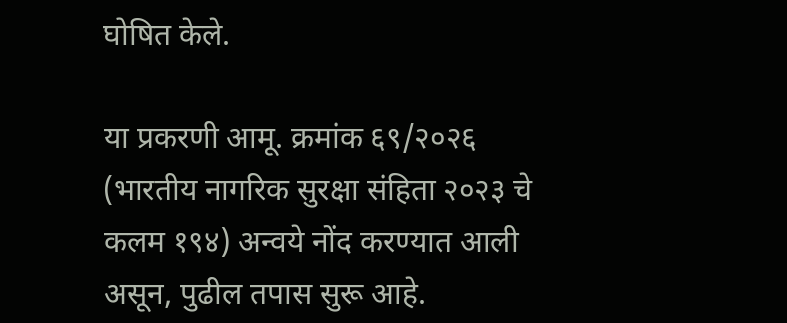घोषित केले.

या प्रकरणी आमू. क्रमांक ६९/२०२६ (भारतीय नागरिक सुरक्षा संहिता २०२३ चे कलम १९४) अन्वये नोंद करण्यात आली असून, पुढील तपास सुरू आहे.